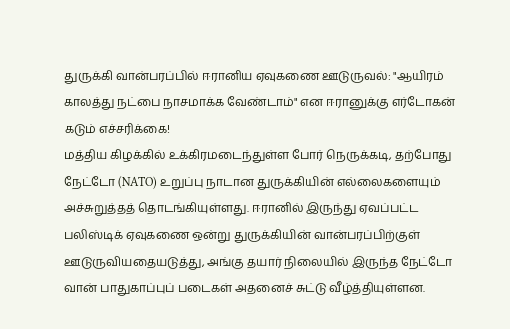துருக்கி வான்பரப்பில் ஈரானிய ஏவுகணை ஊடுருவல்: "ஆயிரம் காலத்து நட்பை நாசமாக்க வேண்டாம்" என ஈரானுக்கு எர்டோகன் கடும் எச்சரிக்கை!
மத்திய கிழக்கில் உக்கிரமடைந்துள்ள போர் நெருக்கடி, தற்போது நேட்டோ (NATO) உறுப்பு நாடான துருக்கியின் எல்லைகளையும் அச்சுறுத்தத் தொடங்கியுள்ளது. ஈரானில் இருந்து ஏவப்பட்ட பலிஸ்டிக் ஏவுகணை ஒன்று துருக்கியின் வான்பரப்பிற்குள் ஊடுருவியதையடுத்து, அங்கு தயார் நிலையில் இருந்த நேட்டோ வான் பாதுகாப்புப் படைகள் அதனைச் சுட்டு வீழ்த்தியுள்ளன.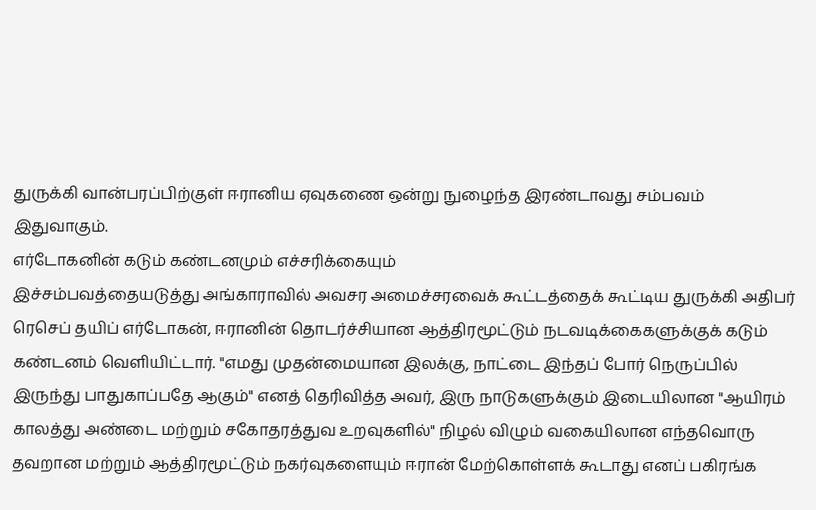துருக்கி வான்பரப்பிற்குள் ஈரானிய ஏவுகணை ஒன்று நுழைந்த இரண்டாவது சம்பவம் இதுவாகும்.
எர்டோகனின் கடும் கண்டனமும் எச்சரிக்கையும்
இச்சம்பவத்தையடுத்து அங்காராவில் அவசர அமைச்சரவைக் கூட்டத்தைக் கூட்டிய துருக்கி அதிபர் ரெசெப் தயிப் எர்டோகன், ஈரானின் தொடர்ச்சியான ஆத்திரமூட்டும் நடவடிக்கைகளுக்குக் கடும் கண்டனம் வெளியிட்டார். "எமது முதன்மையான இலக்கு, நாட்டை இந்தப் போர் நெருப்பில் இருந்து பாதுகாப்பதே ஆகும்" எனத் தெரிவித்த அவர், இரு நாடுகளுக்கும் இடையிலான "ஆயிரம் காலத்து அண்டை மற்றும் சகோதரத்துவ உறவுகளில்" நிழல் விழும் வகையிலான எந்தவொரு தவறான மற்றும் ஆத்திரமூட்டும் நகர்வுகளையும் ஈரான் மேற்கொள்ளக் கூடாது எனப் பகிரங்க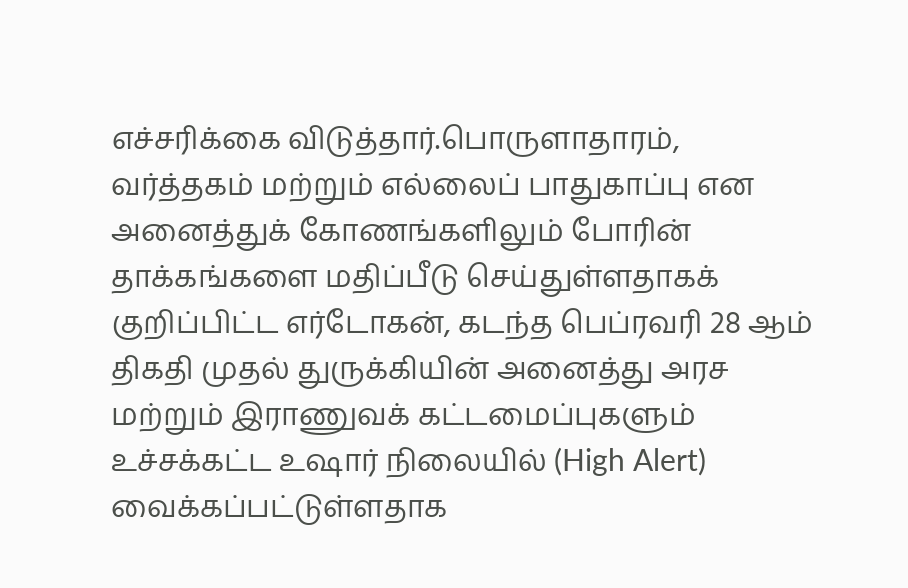எச்சரிக்கை விடுத்தார்.பொருளாதாரம், வர்த்தகம் மற்றும் எல்லைப் பாதுகாப்பு என அனைத்துக் கோணங்களிலும் போரின் தாக்கங்களை மதிப்பீடு செய்துள்ளதாகக் குறிப்பிட்ட எர்டோகன், கடந்த பெப்ரவரி 28 ஆம் திகதி முதல் துருக்கியின் அனைத்து அரச மற்றும் இராணுவக் கட்டமைப்புகளும் உச்சக்கட்ட உஷார் நிலையில் (High Alert) வைக்கப்பட்டுள்ளதாக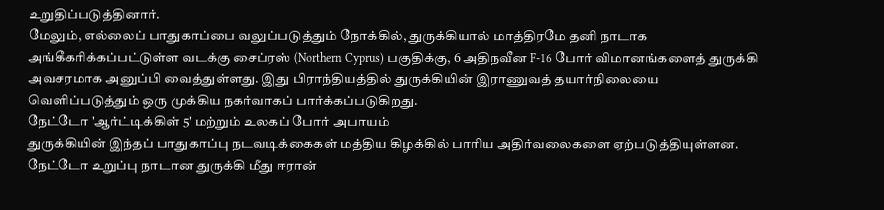உறுதிப்படுத்தினார்.
மேலும், எல்லைப் பாதுகாப்பை வலுப்படுத்தும் நோக்கில், துருக்கியால் மாத்திரமே தனி நாடாக அங்கீகரிக்கப்பட்டுள்ள வடக்கு சைப்ரஸ் (Northern Cyprus) பகுதிக்கு, 6 அதிநவீன F-16 போர் விமானங்களைத் துருக்கி அவசரமாக அனுப்பி வைத்துள்ளது. இது பிராந்தியத்தில் துருக்கியின் இராணுவத் தயார்நிலையை வெளிப்படுத்தும் ஒரு முக்கிய நகர்வாகப் பார்க்கப்படுகிறது.
நேட்டோ 'ஆர்ட்டிக்கிள் 5' மற்றும் உலகப் போர் அபாயம்
துருக்கியின் இந்தப் பாதுகாப்பு நடவடிக்கைகள் மத்திய கிழக்கில் பாரிய அதிர்வலைகளை ஏற்படுத்தியுள்ளன. நேட்டோ உறுப்பு நாடான துருக்கி மீது ஈரான்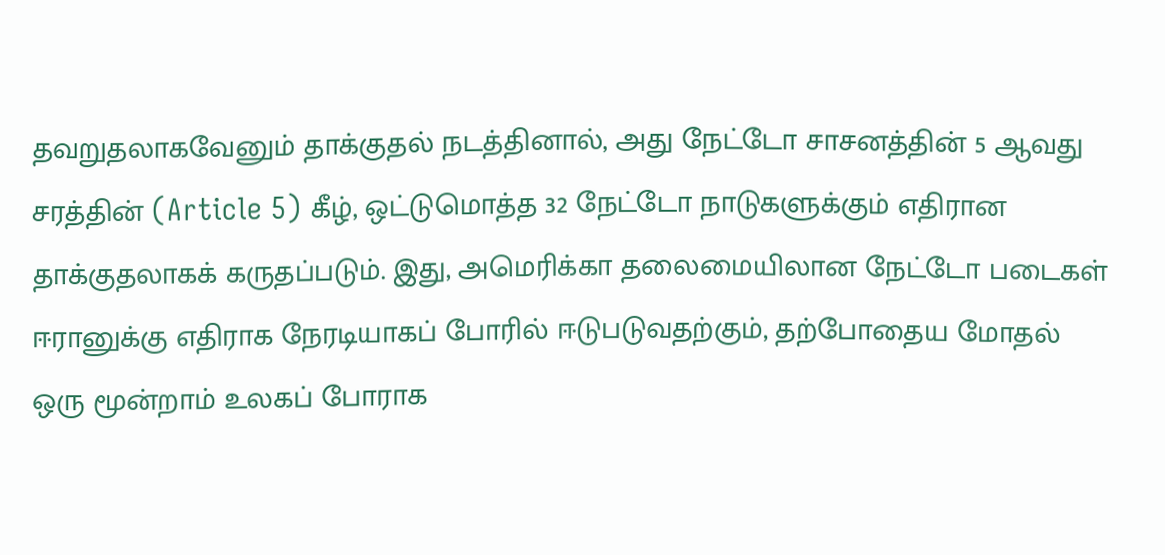தவறுதலாகவேனும் தாக்குதல் நடத்தினால், அது நேட்டோ சாசனத்தின் 5 ஆவது சரத்தின் (Article 5) கீழ், ஒட்டுமொத்த 32 நேட்டோ நாடுகளுக்கும் எதிரான தாக்குதலாகக் கருதப்படும். இது, அமெரிக்கா தலைமையிலான நேட்டோ படைகள் ஈரானுக்கு எதிராக நேரடியாகப் போரில் ஈடுபடுவதற்கும், தற்போதைய மோதல் ஒரு மூன்றாம் உலகப் போராக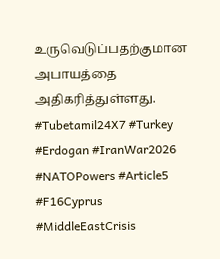உருவெடுப்பதற்குமான அபாயத்தை அதிகரித்துள்ளது.
#Tubetamil24X7 #Turkey #Erdogan #IranWar2026 #NATOPowers #Article5 #F16Cyprus #MiddleEastCrisis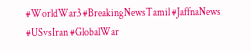#WorldWar3 #BreakingNewsTamil #JaffnaNews #USvsIran #GlobalWar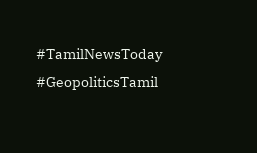#TamilNewsToday #GeopoliticsTamil